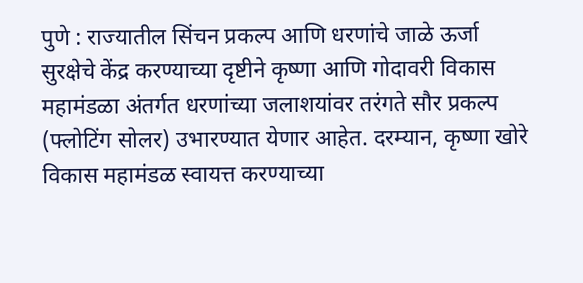पुणे : राज्यातील सिंचन प्रकल्प आणि धरणांचे जाळे ऊर्जा सुरक्षेचे केंद्र करण्याच्या दृष्टीने कृष्णा आणि गोदावरी विकास महामंडळा अंतर्गत धरणांच्या जलाशयांवर तरंगते सौर प्रकल्प (फ्लोटिंग सोलर) उभारण्यात येणार आहेत. दरम्यान, कृष्णा खोरे विकास महामंडळ स्वायत्त करण्याच्या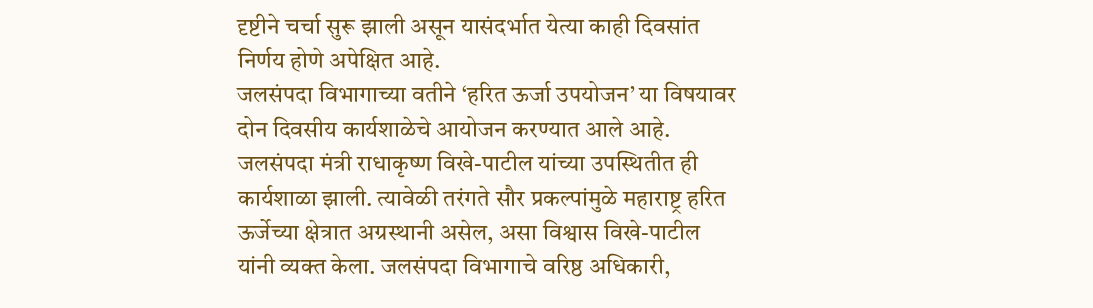दृष्टीने चर्चा सुरू झाली असून यासंदर्भात येत्या काही दिवसांत निर्णय होणे अपेक्षित आहे.
जलसंपदा विभागाच्या वतीने ‘हरित ऊर्जा उपयोजन’ या विषयावर दोन दिवसीय कार्यशाळेचे आयोजन करण्यात आले आहे. जलसंपदा मंत्री राधाकृष्ण विखे-पाटील यांच्या उपस्थितीत ही कार्यशाळा झाली. त्यावेळी तरंगते सौर प्रकल्पांमुळे महाराष्ट्र हरित ऊर्जेच्या क्षेत्रात अग्रस्थानी असेल, असा विश्वास विखे-पाटील यांनी व्यक्त केला. जलसंपदा विभागाचे वरिष्ठ अधिकारी,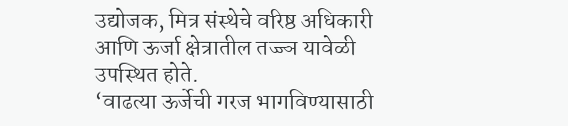उद्योजक, मित्र संस्थेचे वरिष्ठ अधिकारी आणि ऊर्जा क्षेत्रातील तज्ज्ञ यावेळी उपस्थित होते.
‘वाढत्या ऊर्जेची गरज भागविण्यासाठी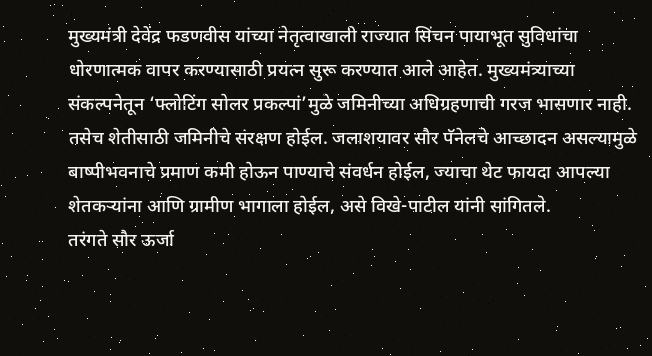मुख्यमंत्री देवेंद्र फडणवीस यांच्या नेतृत्वाखाली राज्यात सिंचन पायाभूत सुविधांचा धोरणात्मक वापर करण्यासाठी प्रयत्न सुरू करण्यात आले आहेत. मुख्यमंत्र्याच्या संकल्पनेतून ‘फ्लोटिंग सोलर प्रकल्पां’मुळे जमिनीच्या अधिग्रहणाची गरज भासणार नाही. तसेच शेतीसाठी जमिनीचे संरक्षण होईल. जलाशयावर सौर पॅनेलचे आच्छादन असल्यामुळे बाष्पीभवनाचे प्रमाण कमी होऊन पाण्याचे संवर्धन होईल, ज्याचा थेट फायदा आपल्या शेतकऱ्यांना आणि ग्रामीण भागाला होईल, असे विखे-पाटील यांनी सांगितले.
तरंगते सौर ऊर्जा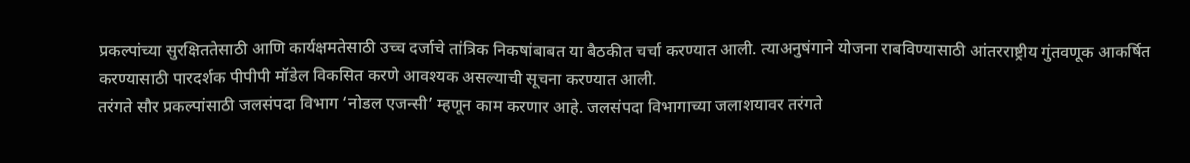प्रकल्पांच्या सुरक्षिततेसाठी आणि कार्यक्षमतेसाठी उच्च दर्जाचे तांत्रिक निकषांबाबत या बैठकीत चर्चा करण्यात आली. त्याअनुषंगाने योजना राबविण्यासाठी आंतरराष्ट्रीय गुंतवणूक आकर्षित करण्यासाठी पारदर्शक पीपीपी मॉडेल विकसित करणे आवश्यक असल्याची सूचना करण्यात आली.
तरंगते सौर प्रकल्पांसाठी जलसंपदा विभाग ‘नोडल एजन्सी’ म्हणून काम करणार आहे. जलसंपदा विभागाच्या जलाशयावर तरंगते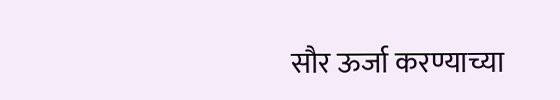सौर ऊर्जा करण्याच्या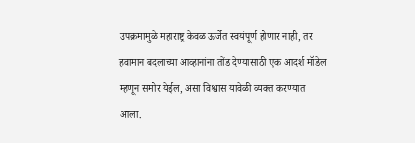उपक्रमामुळे महाराष्ट्र केवळ ऊर्जेत स्वयंपूर्ण होणार नाही, तर हवामान बदलाच्या आव्हानांना तोंड देण्यासाठी एक आदर्श मॉडेल म्हणून समोर येईल, असा विश्वास यावेळी व्यक्त करण्यात आला.